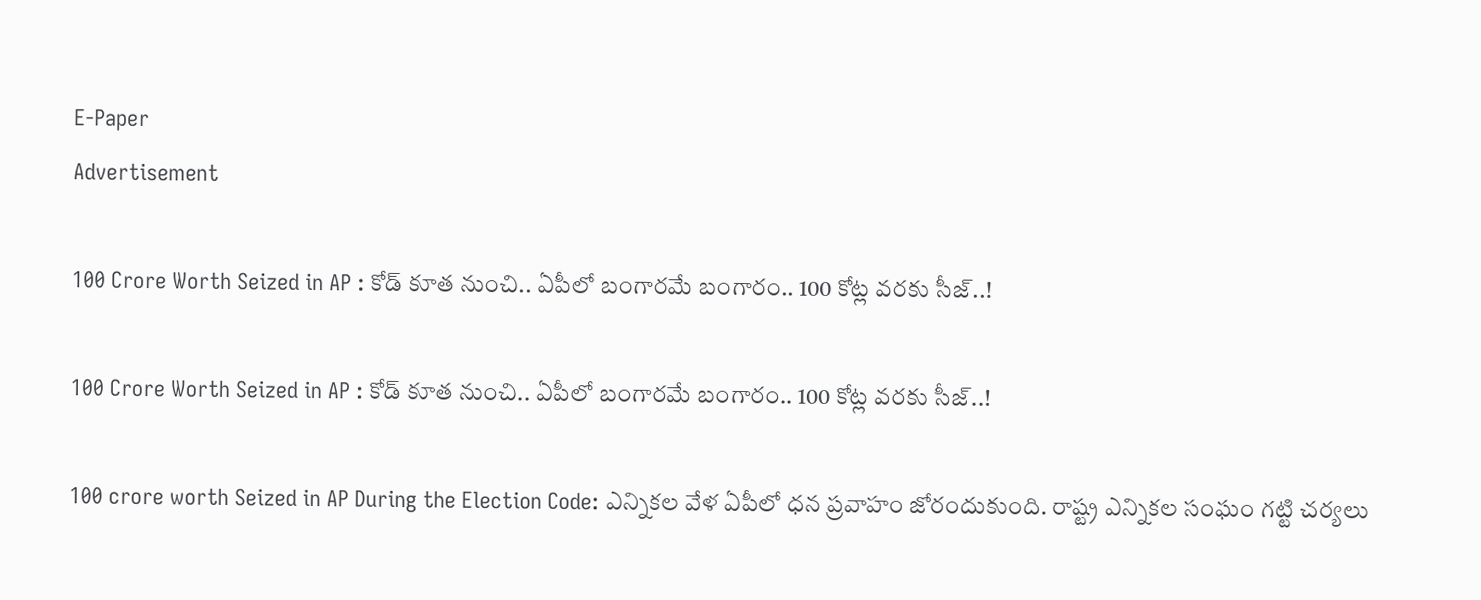E-Paper
Advertisement

100 Crore Worth Seized in AP : కోడ్ కూత నుంచి.. ఏపీలో బంగారమే బంగారం.. 100 కోట్ల వరకు సీజ్..!

100 Crore Worth Seized in AP : కోడ్ కూత నుంచి.. ఏపీలో బంగారమే బంగారం.. 100 కోట్ల వరకు సీజ్..!

100 crore worth Seized in AP During the Election Code: ఎన్నికల వేళ ఏపీలో ధన ప్రవాహం జోరందుకుంది. రాష్ట్ర ఎన్నికల సంఘం గట్టి చర్యలు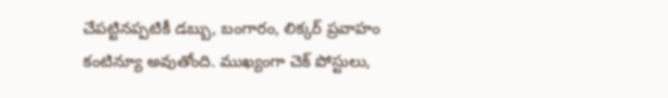చేపట్టినప్పటికీ డబ్బు, బంగారం, లిక్కర్ ప్రవాహం కంటిన్యూ అవుతోంది. ముఖ్యంగా చెక్ పోస్టులు,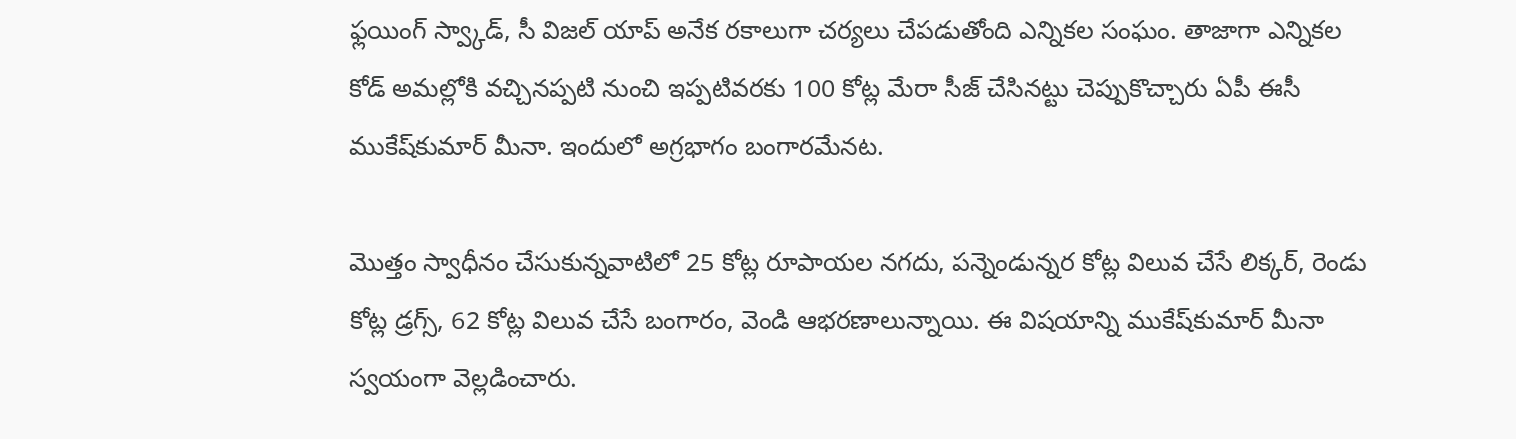ఫ్లయింగ్ స్వ్కాడ్, సీ విజల్ యాప్ అనేక రకాలుగా చర్యలు చేపడుతోంది ఎన్నికల సంఘం. తాజాగా ఎన్నికల కోడ్ అమల్లోకి వచ్చినప్పటి నుంచి ఇప్పటివరకు 100 కోట్ల మేరా సీజ్ చేసినట్టు చెప్పుకొచ్చారు ఏపీ ఈసీ ముకేష్‌కుమార్ మీనా. ఇందులో అగ్రభాగం బంగారమేనట.

మొత్తం స్వాధీనం చేసుకున్నవాటిలో 25 కోట్ల రూపాయల నగదు, పన్నెండున్నర కోట్ల విలువ చేసే లిక్కర్, రెండు కోట్ల డ్రగ్స్, 62 కోట్ల విలువ చేసే బంగారం, వెండి ఆభరణాలున్నాయి. ఈ విషయాన్ని ముకేష్‌కుమార్ మీనా స్వయంగా వెల్లడించారు.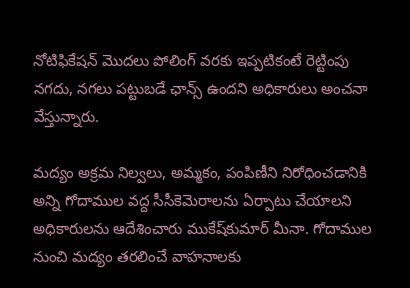నోటిఫికేషన్ మొదలు పోలింగ్ వరకు ఇప్పటికంటే రెట్టింపు నగదు, నగలు పట్టుబడే ఛాన్స్ ఉందని అధికారులు అంచనా వేస్తున్నారు.

మద్యం అక్రమ నిల్వలు, అమ్మకం, పంపిణీని నిరోధించడానికి అన్ని గోదాముల వద్ద సీసీకెమెరాలను ఏర్పాటు చేయాలని అధికారులను ఆదేశించారు ముకేష్‌కుమార్ మీనా. గోదాముల నుంచి మద్యం తరలించే వాహనాలకు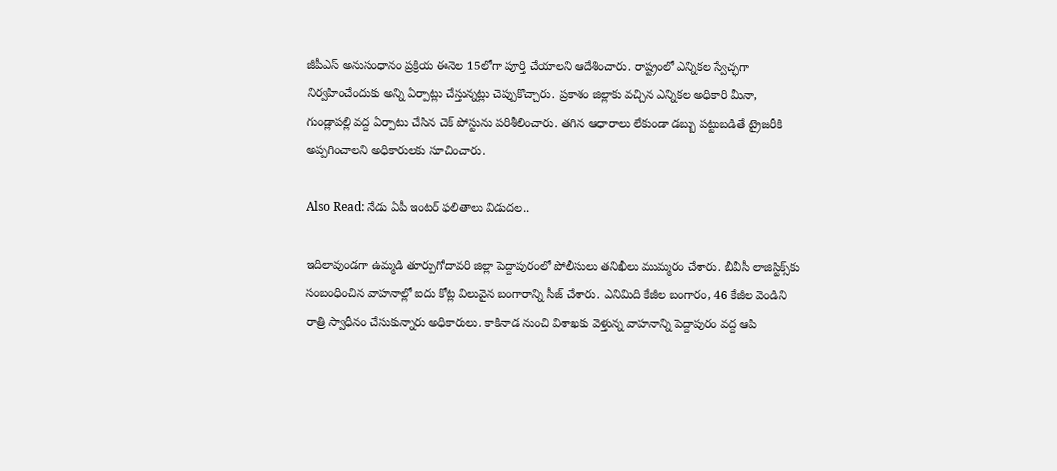జీపీఎస్ అనుసంధానం ప్రక్రియ ఈనెల 15లోగా పూర్తి చేయాలని ఆదేశించారు. రాష్ట్రంలో ఎన్నికల స్వేచ్ఛగా నిర్వహించేందుకు అన్ని ఏర్పాట్లు చేస్తున్నట్లు చెప్పుకొచ్చారు. ప్రకాశం జిల్లాకు వచ్చిన ఎన్నికల అధికారి మీనా, గుండ్లాపల్లి వద్ద ఏర్పాటు చేసిన చెక్ పోస్టును పరిశీలించారు. తగిన ఆధారాలు లేకుండా డబ్బు పట్టుబడితే ట్రైజరీకి అప్పగించాలని అధికారులకు సూచించారు.

Also Read: నేడు ఏపీ ఇంటర్ ఫలితాలు విడుదల..

ఇదిలావుండగా ఉమ్మడి తూర్పుగోదావరి జిల్లా పెద్దాపురంలో పోలీసులు తనిఖీలు ముమ్మరం చేశారు. బీవీసీ లాజిస్టిక్స్‌కు సంబంధించిన వాహనాల్లో ఐదు కోట్ల విలువైన బంగారాన్ని సీజ్ చేశారు. ఎనిమిది కేజీల బంగారం, 46 కేజీల వెండిని రాత్రి స్వాధీనం చేసుకున్నారు అధికారులు. కాకినాడ నుంచి విశాఖకు వెళ్తున్న వాహనాన్ని పెద్దాపురం వద్ద ఆపి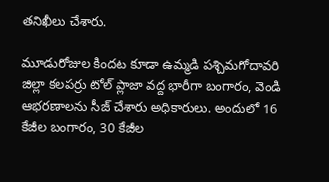తనిఖీలు చేశారు.

మూడురోజుల కిందట కూడా ఉమ్మడి పశ్చిమగోదావరి జిల్లా కలపర్రు టోల్ ప్లాజా వద్ద భారీగా బంగారం, వెండి ఆభరణాలను సీజ్ చేశారు అధికారులు. అందులో 16 కేజీల బంగారం, 30 కేజీల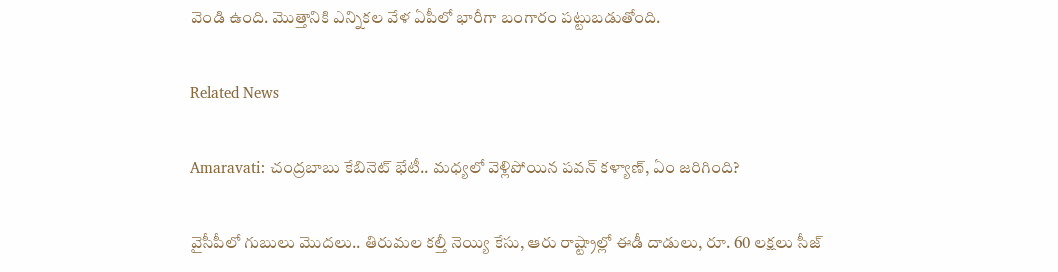వెండి ఉంది. మొత్తానికి ఎన్నికల వేళ ఏపీలో భారీగా బంగారం పట్టుబడుతోంది.

Related News

Amaravati: చంద్రబాబు కేబినెట్ భేటీ.. మధ్యలో వెళ్లిపోయిన పవన్ కళ్యాణ్, ఏం జరిగింది?

వైసీపీలో గుబులు మొదలు.. తిరుమల కల్తీ నెయ్యి కేసు, ఆరు రాష్ట్రాల్లో ఈడీ దాడులు, రూ. 60 లక్షలు సీజ్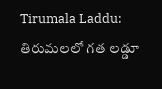Tirumala Laddu: తిరుమలలో గత లడ్డూ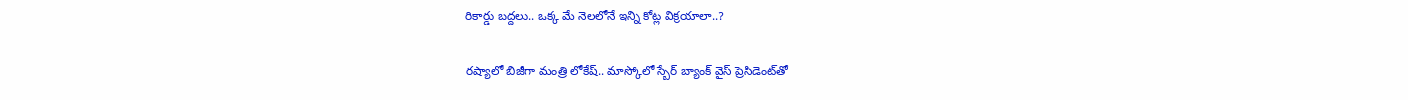రికార్డు బద్దలు.. ఒక్క మే నెలలోనే ఇన్ని కోట్ల విక్రయాలా..?

రష్యాలో బిజీగా మంత్రి లోకేష్.. మాస్కోలో స్బేర్‌ బ్యాంక్ వైస్ ప్రెసిడెంట్‌తో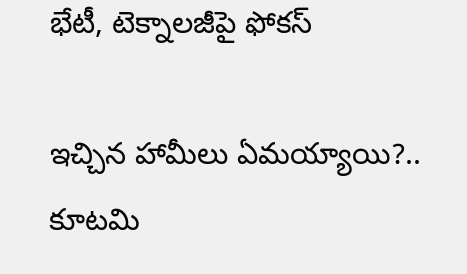భేటీ, టెక్నాలజీపై ఫోకస్

ఇచ్చిన హామీలు ఏమయ్యాయి?.. కూటమి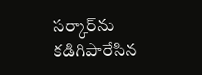సర్కార్‌ను కడిగిపారేసిన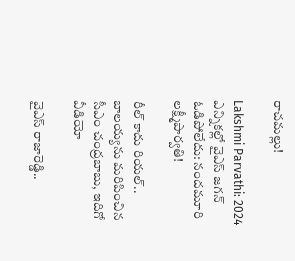రాచమల్లు!

Lakshmi Parvathi: 2024 ఎన్నికల్లో వైఎస్ జగన్ ఓడిపోలేదు: నందమూరి లక్ష్మీపార్వతి!

రీల్ కాదు రియల్.. బాలయ్యను మరిపించిన సీఎం చంద్రబాబు, ఇదిగో వీడియో

వైఎస్ రాజారెడ్డి..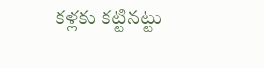కళ్లకు కట్టినట్టు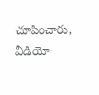చూపించారు, వీడియో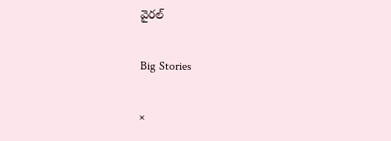వైరల్

Big Stories

×